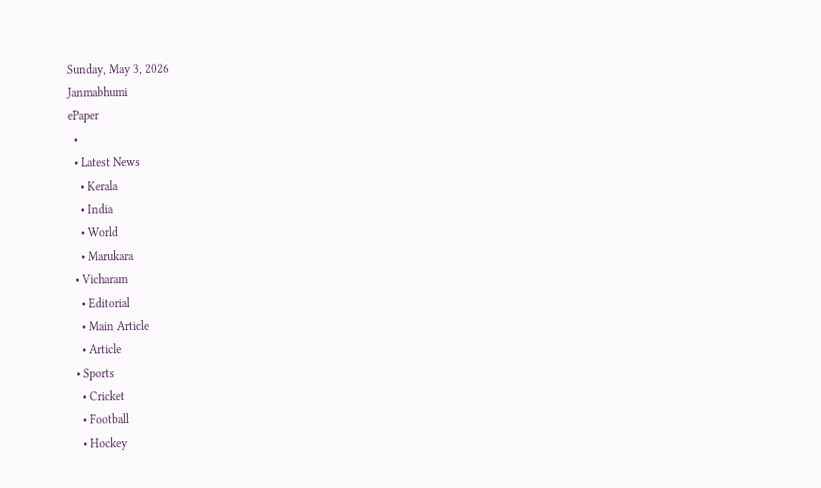Sunday, May 3, 2026
Janmabhumi
ePaper
  •
  • Latest News
    • Kerala
    • India
    • World
    • Marukara
  • Vicharam
    • Editorial
    • Main Article
    • Article
  • Sports
    • Cricket
    • Football
    • Hockey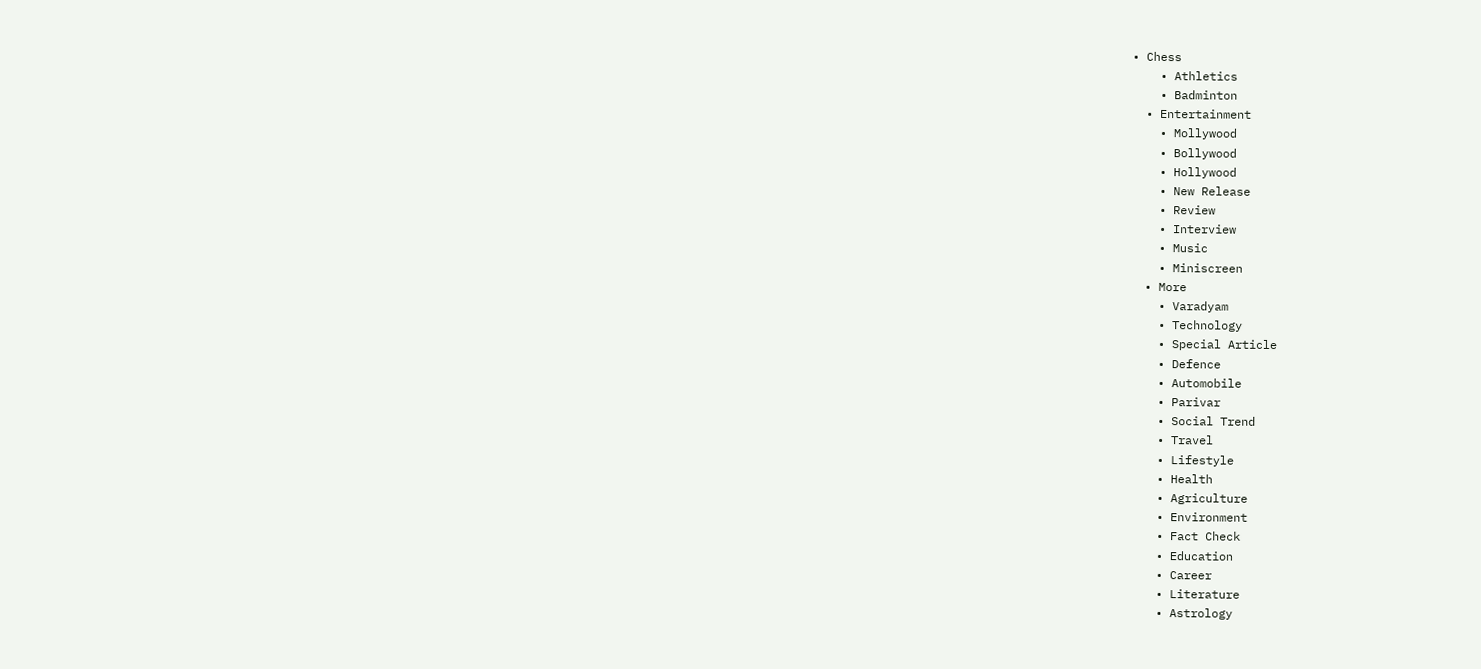• Chess
    • Athletics
    • Badminton
  • Entertainment
    • Mollywood
    • Bollywood
    • Hollywood
    • New Release
    • Review
    • Interview
    • Music
    • Miniscreen
  • More
    • Varadyam
    • Technology
    • Special Article
    • Defence
    • Automobile
    • Parivar
    • Social Trend
    • Travel
    • Lifestyle
    • Health
    • Agriculture
    • Environment
    • Fact Check
    • Education
    • Career
    • Literature
    • Astrology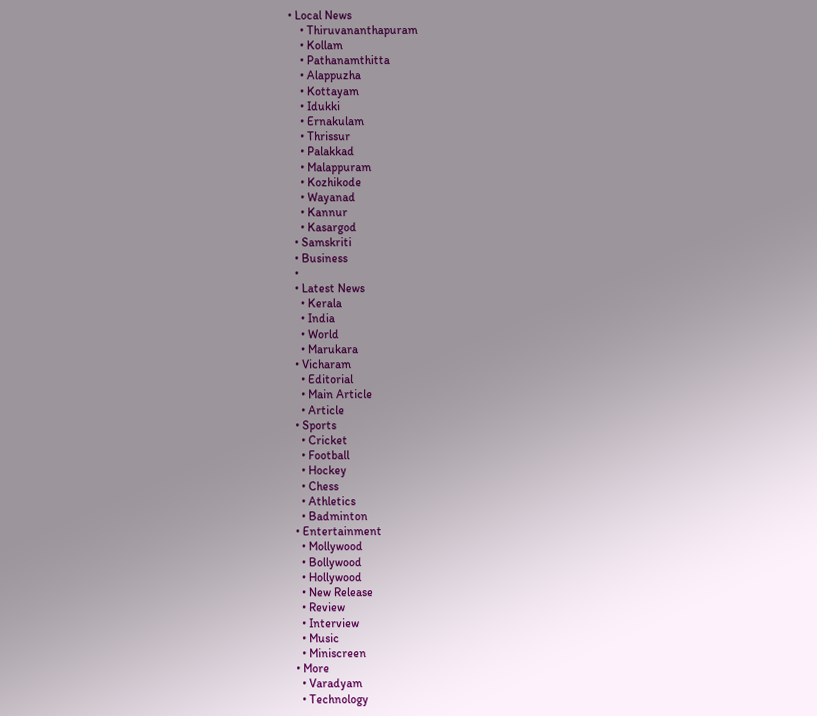• Local News
    • Thiruvananthapuram
    • Kollam
    • Pathanamthitta
    • Alappuzha
    • Kottayam
    • Idukki
    • Ernakulam
    • Thrissur
    • Palakkad
    • Malappuram
    • Kozhikode
    • Wayanad
    • Kannur
    • Kasargod
  • Samskriti
  • Business
  •
  • Latest News
    • Kerala
    • India
    • World
    • Marukara
  • Vicharam
    • Editorial
    • Main Article
    • Article
  • Sports
    • Cricket
    • Football
    • Hockey
    • Chess
    • Athletics
    • Badminton
  • Entertainment
    • Mollywood
    • Bollywood
    • Hollywood
    • New Release
    • Review
    • Interview
    • Music
    • Miniscreen
  • More
    • Varadyam
    • Technology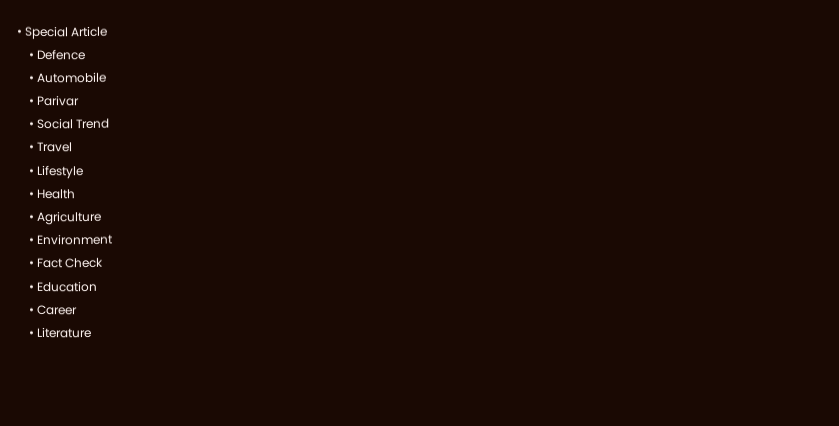• Special Article
    • Defence
    • Automobile
    • Parivar
    • Social Trend
    • Travel
    • Lifestyle
    • Health
    • Agriculture
    • Environment
    • Fact Check
    • Education
    • Career
    • Literature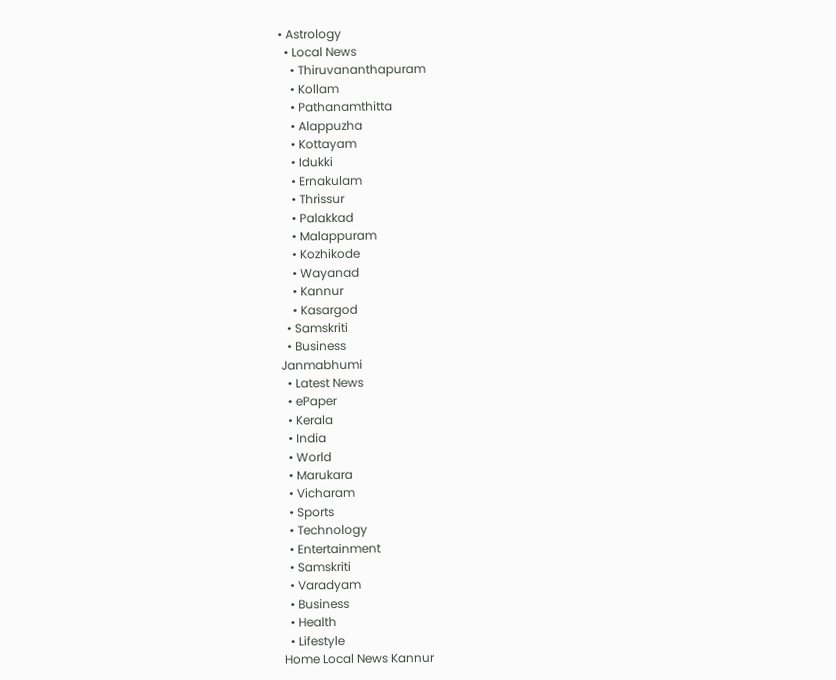• Astrology
  • Local News
    • Thiruvananthapuram
    • Kollam
    • Pathanamthitta
    • Alappuzha
    • Kottayam
    • Idukki
    • Ernakulam
    • Thrissur
    • Palakkad
    • Malappuram
    • Kozhikode
    • Wayanad
    • Kannur
    • Kasargod
  • Samskriti
  • Business
Janmabhumi
  • Latest News
  • ePaper
  • Kerala
  • India
  • World
  • Marukara
  • Vicharam
  • Sports
  • Technology
  • Entertainment
  • Samskriti
  • Varadyam
  • Business
  • Health
  • Lifestyle
Home Local News Kannur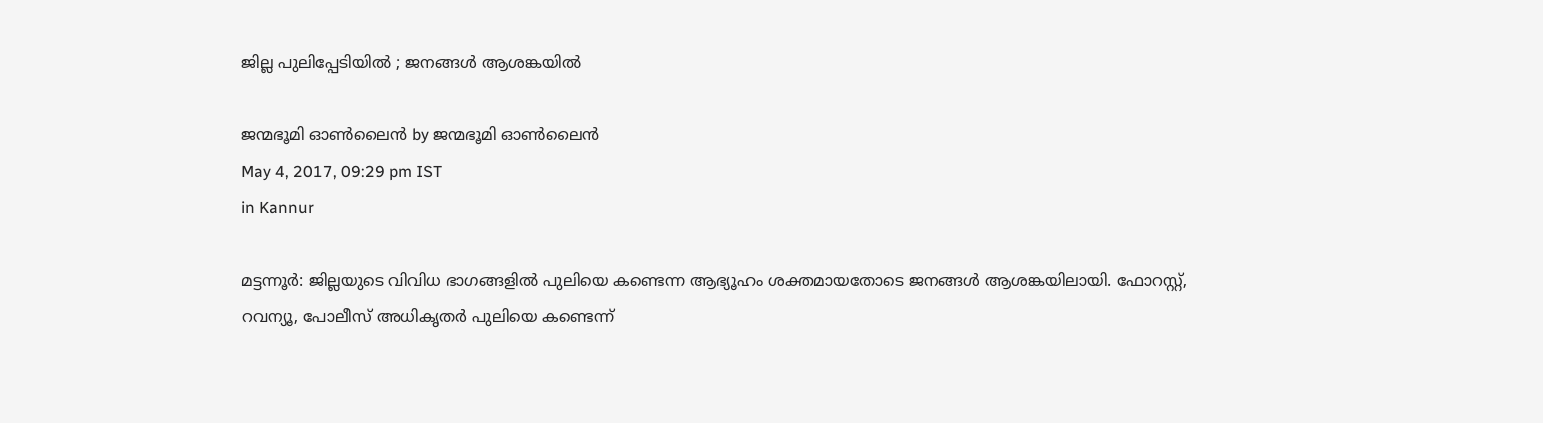ജില്ല പുലിപ്പേടിയില്‍ ; ജനങ്ങള്‍ ആശങ്കയില്‍

ജന്മഭൂമി ഓണ്‍ലൈന്‍ by ജന്മഭൂമി ഓണ്‍ലൈന്‍
May 4, 2017, 09:29 pm IST
in Kannur

മട്ടന്നൂര്‍: ജില്ലയുടെ വിവിധ ഭാഗങ്ങളില്‍ പുലിയെ കണ്ടെന്ന ആഭ്യൂഹം ശക്തമായതോടെ ജനങ്ങള്‍ ആശങ്കയിലായി. ഫോറസ്റ്റ്, റവന്യൂ, പോലീസ് അധികൃതര്‍ പുലിയെ കണ്ടെന്ന്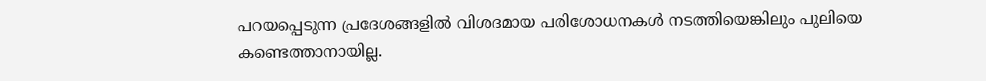പറയപ്പെടുന്ന പ്രദേശങ്ങളില്‍ വിശദമായ പരിശോധനകള്‍ നടത്തിയെങ്കിലും പുലിയെ കണ്ടെത്താനായില്ല.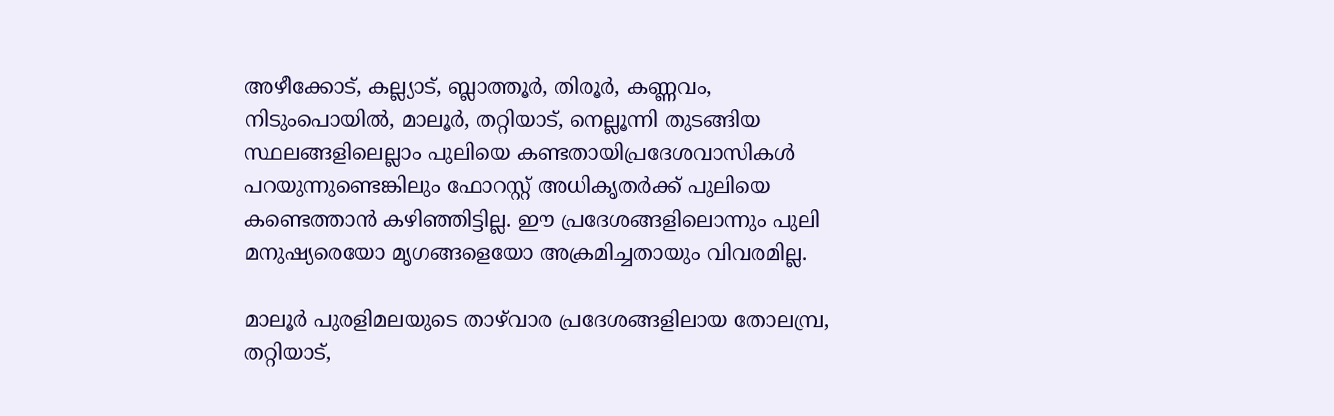അഴീക്കോട്, കല്ല്യാട്, ബ്ലാത്തൂര്‍, തിരൂര്‍, കണ്ണവം, നിടുംപൊയില്‍, മാലൂര്‍, തറ്റിയാട്, നെല്ലൂന്നി തുടങ്ങിയ സ്ഥലങ്ങളിലെല്ലാം പുലിയെ കണ്ടതായിപ്രദേശവാസികള്‍ പറയുന്നുണ്ടെങ്കിലും ഫോറസ്റ്റ് അധികൃതര്‍ക്ക് പുലിയെ കണ്ടെത്താന്‍ കഴിഞ്ഞിട്ടില്ല. ഈ പ്രദേശങ്ങളിലൊന്നും പുലി മനുഷ്യരെയോ മൃഗങ്ങളെയോ അക്രമിച്ചതായും വിവരമില്ല.

മാലൂര്‍ പുരളിമലയുടെ താഴ്‌വാര പ്രദേശങ്ങളിലായ തോലമ്പ്ര, തറ്റിയാട്,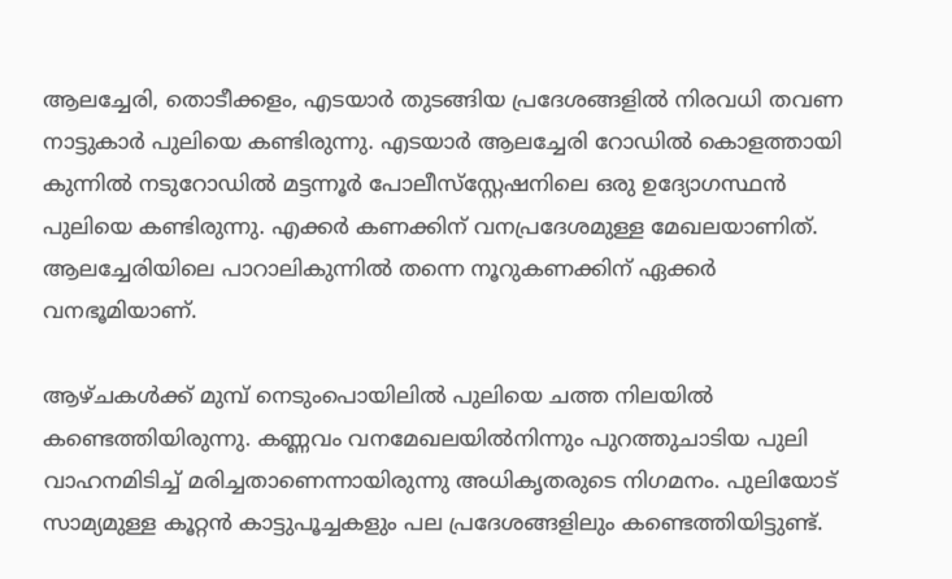ആലച്ചേരി, തൊടീക്കളം, എടയാര്‍ തുടങ്ങിയ പ്രദേശങ്ങളില്‍ നിരവധി തവണ നാട്ടുകാര്‍ പുലിയെ കണ്ടിരുന്നു. എടയാര്‍ ആലച്ചേരി റോഡില്‍ കൊളത്തായി കുന്നില്‍ നടുറോഡില്‍ മട്ടന്നൂര്‍ പോലീസ്‌സ്റ്റേഷനിലെ ഒരു ഉദ്യോഗസ്ഥന്‍ പുലിയെ കണ്ടിരുന്നു. എക്കര്‍ കണക്കിന് വനപ്രദേശമുള്ള മേഖലയാണിത്. ആലച്ചേരിയിലെ പാറാലികുന്നില്‍ തന്നെ നൂറുകണക്കിന് ഏക്കര്‍ വനഭൂമിയാണ്.

ആഴ്ചകള്‍ക്ക് മുമ്പ് നെടുംപൊയിലില്‍ പുലിയെ ചത്ത നിലയില്‍ കണ്ടെത്തിയിരുന്നു. കണ്ണവം വനമേഖലയില്‍നിന്നും പുറത്തുചാടിയ പുലി വാഹനമിടിച്ച് മരിച്ചതാണെന്നായിരുന്നു അധികൃതരുടെ നിഗമനം. പുലിയോട് സാമ്യമുള്ള കൂറ്റന്‍ കാട്ടുപൂച്ചകളും പല പ്രദേശങ്ങളിലും കണ്ടെത്തിയിട്ടുണ്ട്.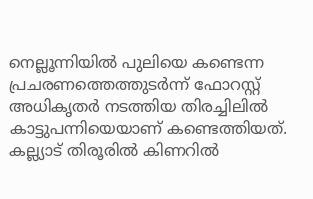നെല്ലൂന്നിയില്‍ പുലിയെ കണ്ടെന്ന പ്രചരണത്തെത്തുടര്‍ന്ന് ഫോറസ്റ്റ് അധികൃതര്‍ നടത്തിയ തിരച്ചിലില്‍ കാട്ടുപന്നിയെയാണ് കണ്ടെത്തിയത്. കല്ല്യാട് തിരൂരില്‍ കിണറില്‍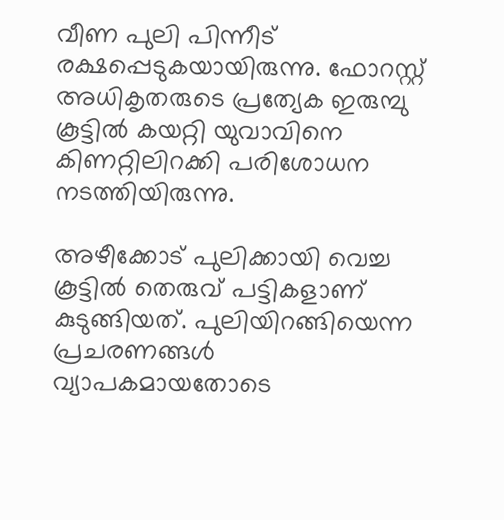വീണ പുലി പിന്നീട് രക്ഷപ്പെടുകയായിരുന്നു. ഫോറസ്റ്റ് അധികൃതരുടെ പ്രത്യേക ഇരുമ്പു കൂട്ടില്‍ കയറ്റി യുവാവിനെ കിണറ്റിലിറക്കി പരിശോധന നടത്തിയിരുന്നു.

അഴീക്കോട് പുലിക്കായി വെച്ച കൂട്ടില്‍ തെരുവ് പട്ടികളാണ് കുടുങ്ങിയത്. പുലിയിറങ്ങിയെന്ന പ്രചരണങ്ങള്‍ വ്യാപകമായതോടെ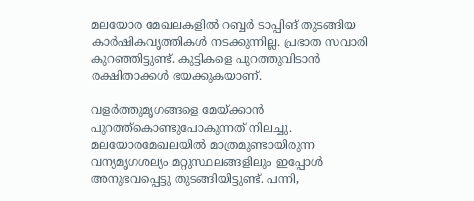മലയോര മേഖലകളില്‍ റബ്ബര്‍ ടാപ്പിങ് തുടങ്ങിയ കാര്‍ഷികവൃത്തികള്‍ നടക്കുന്നില്ല. പ്രഭാത സവാരി കുറഞ്ഞിട്ടുണ്ട്. കുട്ടികളെ പുറത്തുവിടാന്‍ രക്ഷിതാക്കള്‍ ഭയക്കുകയാണ്.

വളര്‍ത്തുമൃഗങ്ങളെ മേയ്‌ക്കാന്‍ പുറത്ത്‌കൊണ്ടുപോകുന്നത് നിലച്ചു. മലയോരമേഖലയില്‍ മാത്രമുണ്ടായിരുന്ന വന്യമൃഗശല്യം മറ്റുസ്ഥലങ്ങളിലും ഇപ്പോള്‍ അനുഭവപ്പെട്ടു തുടങ്ങിയിട്ടുണ്ട്. പന്നി,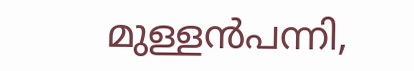മുള്ളന്‍പന്നി,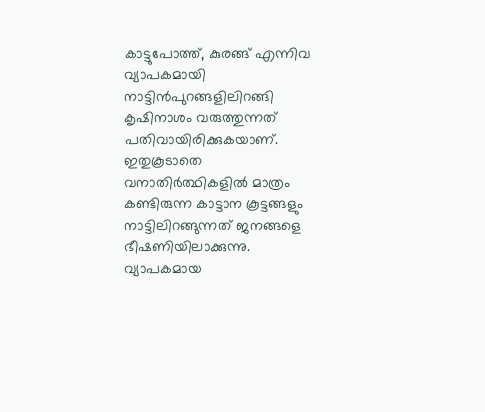കാട്ടുപോത്ത്, കുരങ്ങ് എന്നിവ വ്യാപകമായി നാട്ടിന്‍പുറങ്ങളിലിറങ്ങി കൃഷിനാശം വരുത്തുന്നത് പതിവായിരിക്കുകയാണ്. ഇതുകൂടാതെ വനാതിര്‍ത്ഥികളില്‍ മാത്രം കണ്ടിരുന്ന കാട്ടാന കൂട്ടങ്ങളും നാട്ടിലിറങ്ങുന്നത് ജനങ്ങളെ ഭീഷണിയിലാക്കുന്നു. വ്യാപകമായ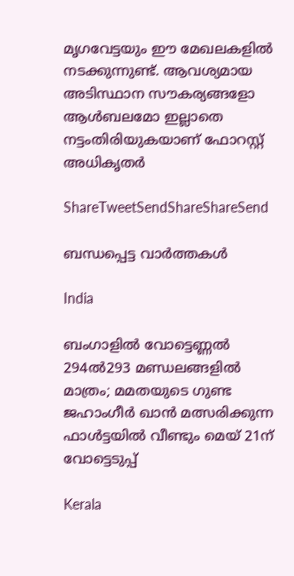മൃഗവേട്ടയും ഈ മേഖലകളില്‍ നടക്കുന്നുണ്ട്. ആവശ്യമായ അടിസ്ഥാന സൗകര്യങ്ങളോ ആള്‍ബലമോ ഇല്ലാതെ നട്ടംതിരിയുകയാണ് ഫോറസ്റ്റ് അധികൃതര്‍

ShareTweetSendShareShareSend

ബന്ധപ്പെട്ട വാര്‍ത്തകള്‍

India

ബംഗാളില്‍ വോട്ടെണ്ണല്‍ 294ല്‍293 മണ്ഡലങ്ങളില്‍ മാത്രം; മമതയുടെ ഗുണ്ട ജഹാംഗീര്‍ ഖാന്‍ മത്സരിക്കുന്ന ഫാള്‍ട്ടയില്‍ വീണ്ടും മെയ് 21ന് വോട്ടെടുപ്പ്

Kerala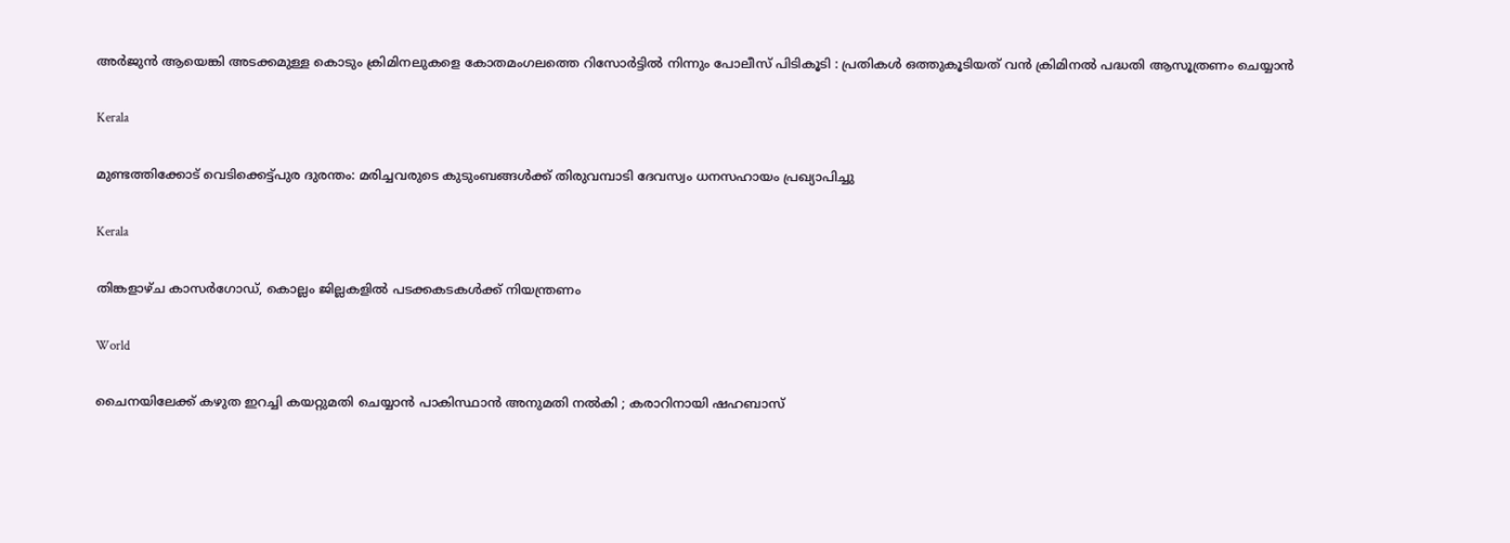അർജുൻ ആയെങ്കി അടക്കമുള്ള കൊടും ക്രിമിനലുകളെ കോതമംഗലത്തെ റിസോർട്ടിൽ നിന്നും പോലീസ് പിടികൂടി : പ്രതികൾ ഒത്തുകൂടിയത് വൻ ക്രിമിനൽ പദ്ധതി ആസൂത്രണം ചെയ്യാൻ

Kerala

മുണ്ടത്തിക്കോട് വെടിക്കെട്ട്പുര ദുരന്തം: മരിച്ചവരുടെ കുടുംബങ്ങള്‍ക്ക് തിരുവമ്പാടി ദേവസ്വം ധനസഹായം പ്രഖ്യാപിച്ചു

Kerala

തിങ്കളാഴ്ച കാസര്‍ഗോഡ്, കൊല്ലം ജില്ലകളില്‍ പടക്കകടകള്‍ക്ക് നിയന്ത്രണം

World

ചൈനയിലേക്ക് കഴുത ഇറച്ചി കയറ്റുമതി ചെയ്യാൻ പാകിസ്ഥാൻ അനുമതി നൽകി ; കരാറിനായി ഷഹബാസ്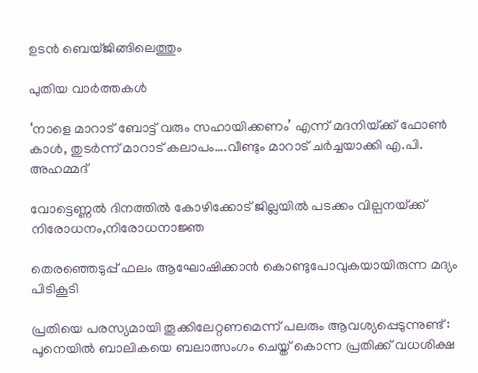ഉടൻ ബെയ്ജിങ്ങിലെത്തും

പുതിയ വാര്‍ത്തകള്‍

‘നാളെ മാറാട് ബോട്ട് വരും സഹായിക്കണം’ എന്ന് മദനിയ്‌ക്ക് ഫോണ്‍ കാള്‍, തുടര്‍ന്ന് മാറാട് കലാപം….വീണ്ടും മാറാട് ചര്‍ച്ചയാക്കി എ.പി. അഹമ്മദ്

വോട്ടെണ്ണല്‍ ദിനത്തില്‍ കോഴിക്കോട് ജില്ലയില്‍ പടക്കം വില്പനയ്‌ക്ക് നിരോധനം,നിരോധനാജ്ഞ

തെരഞ്ഞെടുപ്പ് ഫലം ആഘോഷിക്കാന്‍ കൊണ്ടുപോവുകയായിരുന്ന മദ്യം പിടികൂടി

പ്രതിയെ പരസ്യമായി തൂക്കിലേറ്റണമെന്ന് പലരും ആവശ്യപ്പെടുന്നുണ്ട് : പൂനെയിൽ ബാലികയെ ബലാത്സംഗം ചെയ്ത് കൊന്ന പ്രതിക്ക് വധശിക്ഷ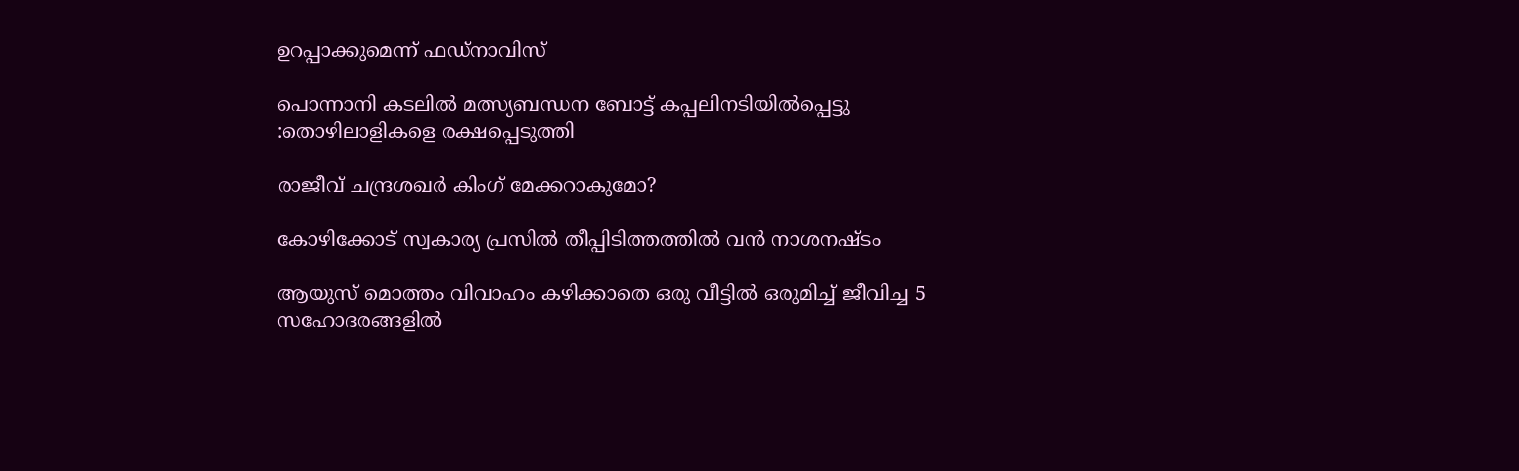ഉറപ്പാക്കുമെന്ന് ഫഡ്‌നാവിസ്

പൊന്നാനി കടലില്‍ മത്സ്യബന്ധന ബോട്ട് കപ്പലിനടിയില്‍പ്പെട്ടു :തൊഴിലാളികളെ രക്ഷപ്പെടുത്തി

രാജീവ് ചന്ദ്രശഖര്‍ കിംഗ് മേക്കറാകുമോ?

കോഴിക്കോട് സ്വകാര്യ പ്രസില്‍ തീപ്പിടിത്തത്തില്‍ വന്‍ നാശനഷ്ടം

ആയുസ് മൊത്തം വിവാഹം കഴിക്കാതെ ഒരു വീട്ടില്‍ ഒരുമിച്ച് ജീവിച്ച 5 സഹോദരങ്ങളില്‍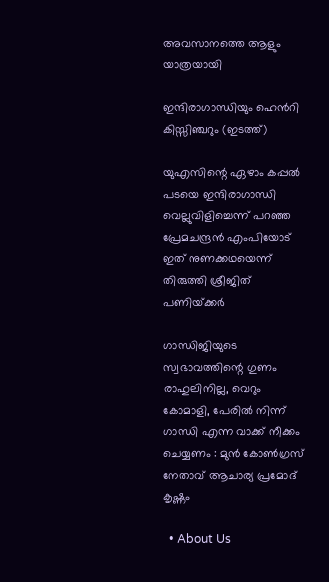അവസാനത്തെ ആളും യാത്രയായി

ഇന്ദിരാഗാന്ധിയും ഹെന്‍റി കിസ്സിഞ്ചറും (ഇടത്ത്)

യുഎസിന്റെ ഏഴാം കപ്പല്‍ പടയെ ഇന്ദിരാഗാന്ധി വെല്ലുവിളിച്ചെന്ന് പറഞ്ഞ പ്രേമചന്ദ്രന്‍ എംപിയോട് ഇത് നുണക്കഥയെന്ന് തിരുത്തി ശ്രീജിത് പണിയ്‌ക്കര്‍

ഗാന്ധിജിയുടെ സ്വഭാവത്തിന്റെ ഗുണം രാഹുലിനില്ല, വെറും കോമാളി, പേരിൽ നിന്ന് ഗാന്ധി എന്ന വാക്ക് നീക്കം ചെയ്യണം : മുൻ കോൺഗ്രസ് നേതാവ് ആചാര്യ പ്രമോദ് കൃഷ്ണം

  • About Us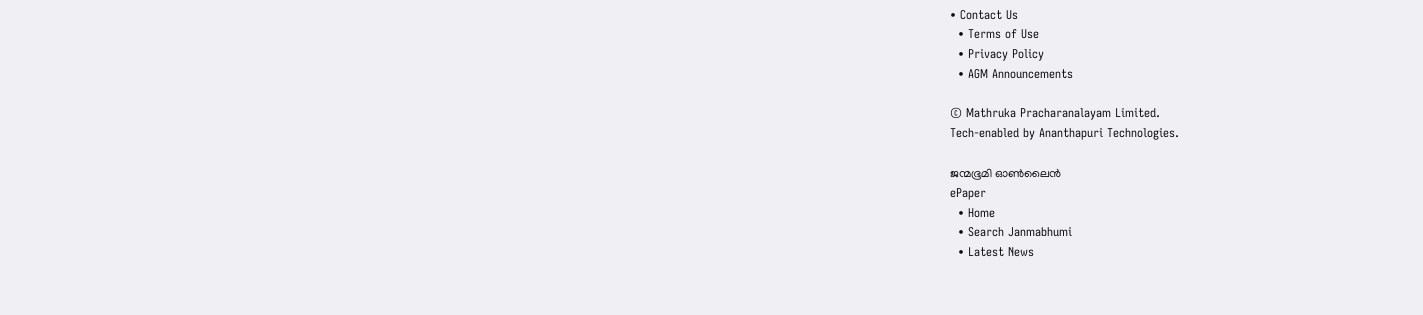• Contact Us
  • Terms of Use
  • Privacy Policy
  • AGM Announcements

© Mathruka Pracharanalayam Limited.
Tech-enabled by Ananthapuri Technologies.

ജന്മഭൂമി ഓണ്‍ലൈന്‍
ePaper
  • Home
  • Search Janmabhumi
  • Latest News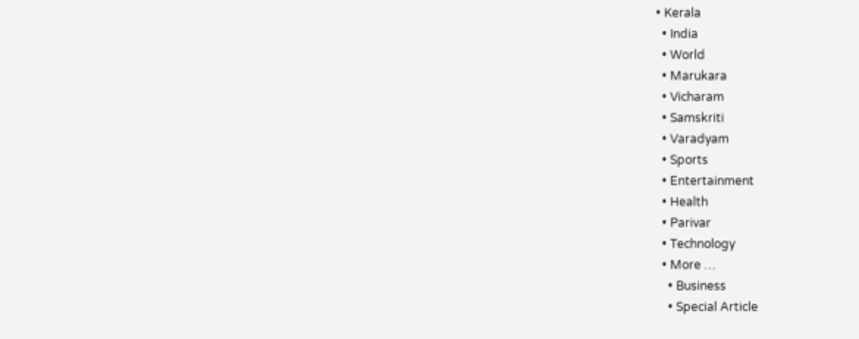• Kerala
  • India
  • World
  • Marukara
  • Vicharam
  • Samskriti
  • Varadyam
  • Sports
  • Entertainment
  • Health
  • Parivar
  • Technology
  • More …
    • Business
    • Special Article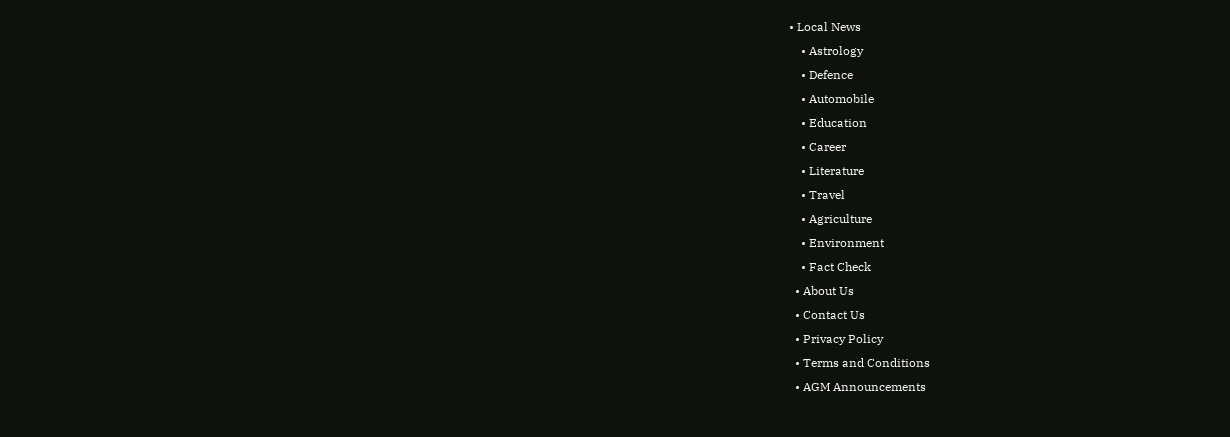• Local News
    • Astrology
    • Defence
    • Automobile
    • Education
    • Career
    • Literature
    • Travel
    • Agriculture
    • Environment
    • Fact Check
  • About Us
  • Contact Us
  • Privacy Policy
  • Terms and Conditions
  • AGM Announcements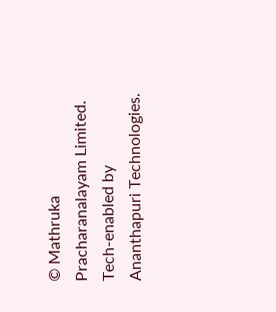© Mathruka Pracharanalayam Limited.
Tech-enabled by Ananthapuri Technologies.